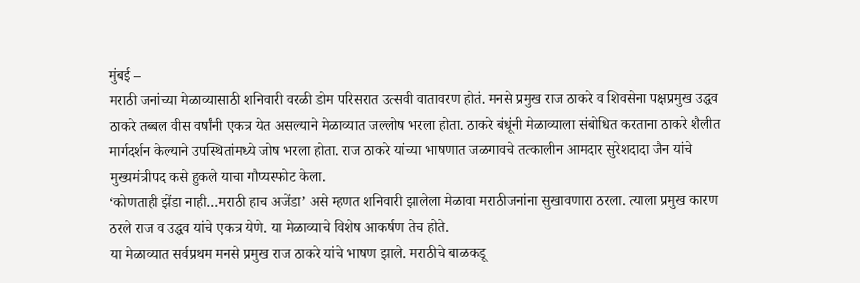मुंबई –
मराठी जनांच्या मेळाव्यासाठी शनिवारी वरळी डोम परिसरात उत्सवी वातावरण होतं. मनसे प्रमुख राज ठाकरे व शिवसेना पक्षप्रमुख उद्धव ठाकरे तब्बल वीस वर्षांनी एकत्र येत असल्याने मेळाव्यात जल्लोष भरला होता. ठाकरे बंधूंनी मेळाव्याला संबोधित करताना ठाकरे शैलीत मार्गदर्शन केल्याने उपस्थितांमध्ये जोष भरला होता. राज ठाकरे यांच्या भाषणात जळगावचे तत्कालीन आमदार सुरेशदादा जैन यांचे मुख्यमंत्रीपद कसे हुकले याचा गौप्यस्फोट केला.
‘कोणताही झेंडा नाही…मराठी हाच अजेंडा’ असे म्हणत शनिवारी झालेला मेळावा मराठीजनांना सुखावणारा ठरला. त्याला प्रमुख कारण ठरले राज व उद्धव यांचे एकत्र येणे. या मेळाव्याचे विशेष आकर्षण तेच होते.
या मेळाव्यात सर्वप्रथम मनसे प्रमुख राज ठाकरे यांचे भाषण झाले. मराठीचे बाळकडू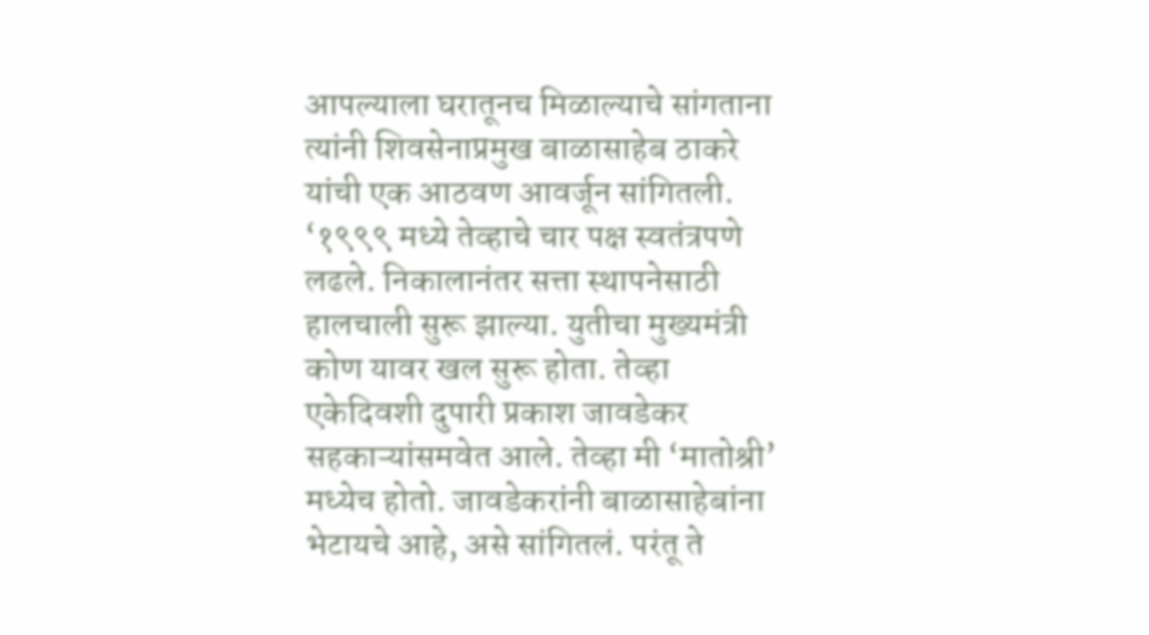आपल्याला घरातूनच मिळाल्याचे सांगताना त्यांनी शिवसेनाप्रमुख बाळासाहेब ठाकरे यांची एक आठवण आवर्जून सांगितली. ‘१९९९ मध्ये तेव्हाचे चार पक्ष स्वतंत्रपणे लढले. निकालानंतर सत्ता स्थापनेसाठी हालचाली सुरू झाल्या. युतीचा मुख्यमंत्री कोण यावर खल सुरू होता. तेव्हा एकेदिवशी दुपारी प्रकाश जावडेकर सहकाऱ्यांसमवेत आले. तेव्हा मी ‘मातोश्री’ मध्येच होतो. जावडेकरांनी बाळासाहेबांना भेटायचे आहे, असे सांगितलं. परंतू ते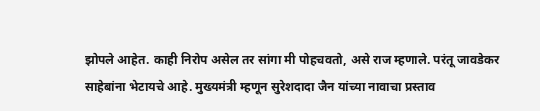झोपले आहेत. काही निरोप असेल तर सांगा मी पोहचवतो, असे राज म्हणाले. परंतू जावडेकर साहेबांना भेटायचे आहे. मुख्यमंत्री म्हणून सुरेशदादा जैन यांच्या नावाचा प्रस्ताव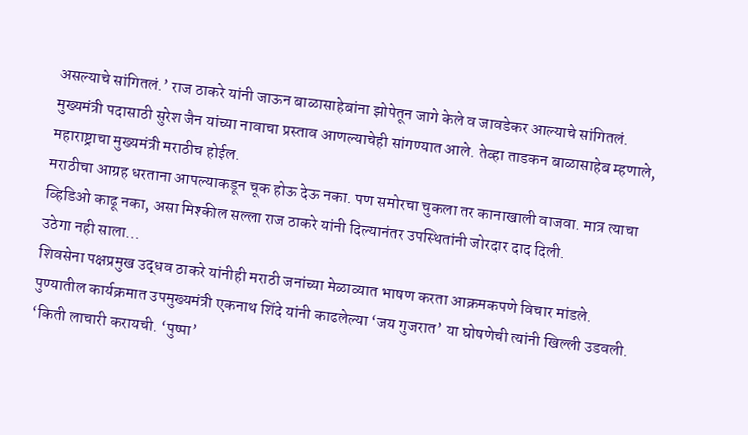असल्याचे सांगितलं.’ राज ठाकरे यांनी जाऊन बाळासाहेबांना झोपेतून जागे केले व जावडेकर आल्याचे सांगितलं. मुख्यमंत्री पदासाठी सुरेश जैन यांच्या नावाचा प्रस्ताव आणल्याचेही सांगण्यात आले. तेव्हा ताडकन बाळासाहेब म्हणाले, महाराष्ट्राचा मुख्यमंत्री मराठीच होईल.
मराठीचा आग्रह धरताना आपल्याकडून चूक होऊ देऊ नका. पण समोरचा चुकला तर कानाखाली वाजवा. मात्र त्याचा व्हिडिओ काढू नका, असा मिश्कील सल्ला राज ठाकरे यांनी दिल्यानंतर उपस्थितांनी जोरदार दाद दिली.
उठेगा नही साला…
शिवसेना पक्षप्रमुख उद्धव ठाकरे यांनीही मराठी जनांच्या मेळाव्यात भाषण करता आक्रमकपणे विचार मांडले. पुण्यातील कार्यक्रमात उपमुख्यमंत्री एकनाथ शिंदे यांनी काढलेल्या ‘जय गुजरात’ या घोषणेची त्यांनी खिल्ली उडवली. ‘किती लाचारी करायची. ‘पुष्पा’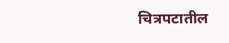चित्रपटातील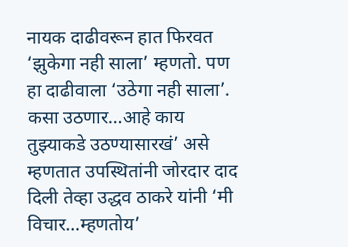नायक दाढीवरून हात फिरवत ‘झुकेगा नही साला’ म्हणतो. पण हा दाढीवाला ‘उठेगा नही साला’. कसा उठणार…आहे काय तुझ्याकडे उठण्यासारखं’ असे म्हणतात उपस्थितांनी जोरदार दाद दिली तेव्हा उद्धव ठाकरे यांनी ‘मी विचार…म्हणतोय’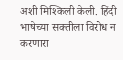अशी मिश्किली केली. हिंदी भाषेच्या सक्तीला विरोध न करणारा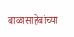बाळासाहेबांच्या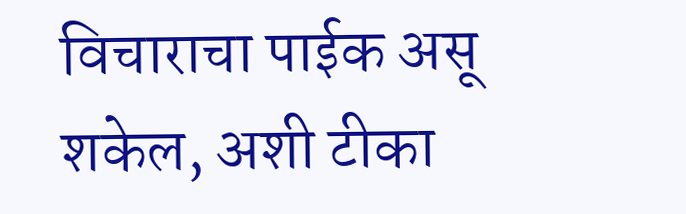विचाराचा पाईक असू शकेल, अशी टीका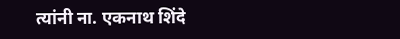त्यांनी ना. एकनाथ शिंदे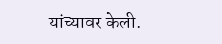यांच्यावर केली.